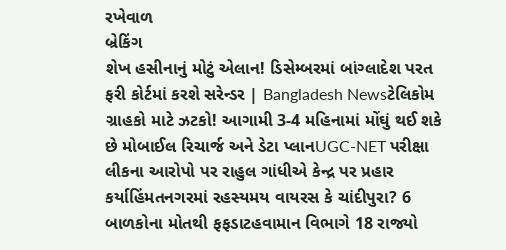રખેવાળ
બ્રેકિંગ
શેખ હસીનાનું મોટું એલાન! ડિસેમ્બરમાં બાંગ્લાદેશ પરત ફરી કોર્ટમાં કરશે સરેન્ડર | Bangladesh Newsટેલિકોમ ગ્રાહકો માટે ઝટકો! આગામી 3-4 મહિનામાં મોંઘું થઈ શકે છે મોબાઈલ રિચાર્જ અને ડેટા પ્લાનUGC-NET પરીક્ષા લીકના આરોપો પર રાહુલ ગાંધીએ કેન્દ્ર પર પ્રહાર કર્યાહિંમતનગરમાં રહસ્યમય વાયરસ કે ચાંદીપુરા? 6 બાળકોના મોતથી ફફડાટહવામાન વિભાગે 18 રાજ્યો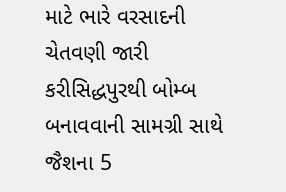માટે ભારે વરસાદની ચેતવણી જારી કરીસિદ્ધપુરથી બોમ્બ બનાવવાની સામગ્રી સાથે જૈશના 5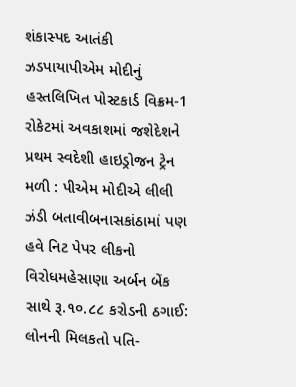શંકાસ્પદ આતંકી ઝડપાયાપીએમ મોદીનું હસ્તલિખિત પોસ્ટકાર્ડ વિક્રમ-1 રોકેટમાં અવકાશમાં જશેદેશને પ્રથમ સ્વદેશી હાઇડ્રોજન ટ્રેન મળી : પીએમ મોદીએ લીલી ઝંડી બતાવીબનાસકાંઠામાં પણ હવે નિટ પેપર લીકનો વિરોધમહેસાણા અર્બન બેંક સાથે રૂ.૧૦.૮૮ કરોડની ઠગાઈ: લોનની મિલકતો પતિ-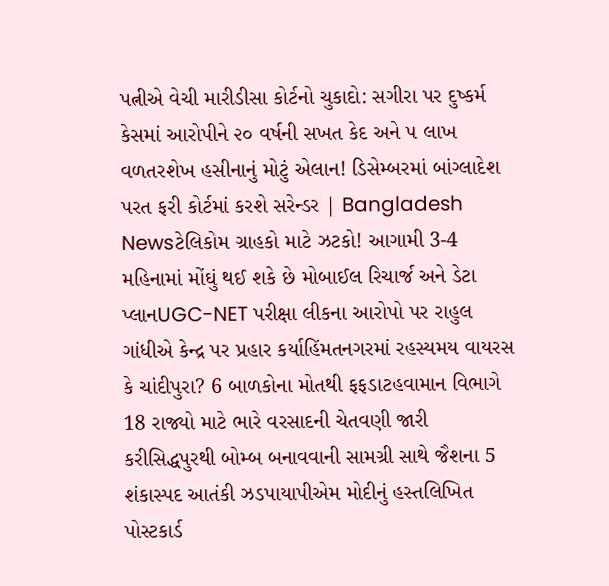પત્નીએ વેચી મારીડીસા કોર્ટનો ચુકાદો: સગીરા પર દુષ્કર્મ કેસમાં આરોપીને ૨૦ વર્ષની સખત કેદ અને ૫ લાખ વળતરશેખ હસીનાનું મોટું એલાન! ડિસેમ્બરમાં બાંગ્લાદેશ પરત ફરી કોર્ટમાં કરશે સરેન્ડર | Bangladesh Newsટેલિકોમ ગ્રાહકો માટે ઝટકો! આગામી 3-4 મહિનામાં મોંઘું થઈ શકે છે મોબાઈલ રિચાર્જ અને ડેટા પ્લાનUGC-NET પરીક્ષા લીકના આરોપો પર રાહુલ ગાંધીએ કેન્દ્ર પર પ્રહાર કર્યાહિંમતનગરમાં રહસ્યમય વાયરસ કે ચાંદીપુરા? 6 બાળકોના મોતથી ફફડાટહવામાન વિભાગે 18 રાજ્યો માટે ભારે વરસાદની ચેતવણી જારી કરીસિદ્ધપુરથી બોમ્બ બનાવવાની સામગ્રી સાથે જૈશના 5 શંકાસ્પદ આતંકી ઝડપાયાપીએમ મોદીનું હસ્તલિખિત પોસ્ટકાર્ડ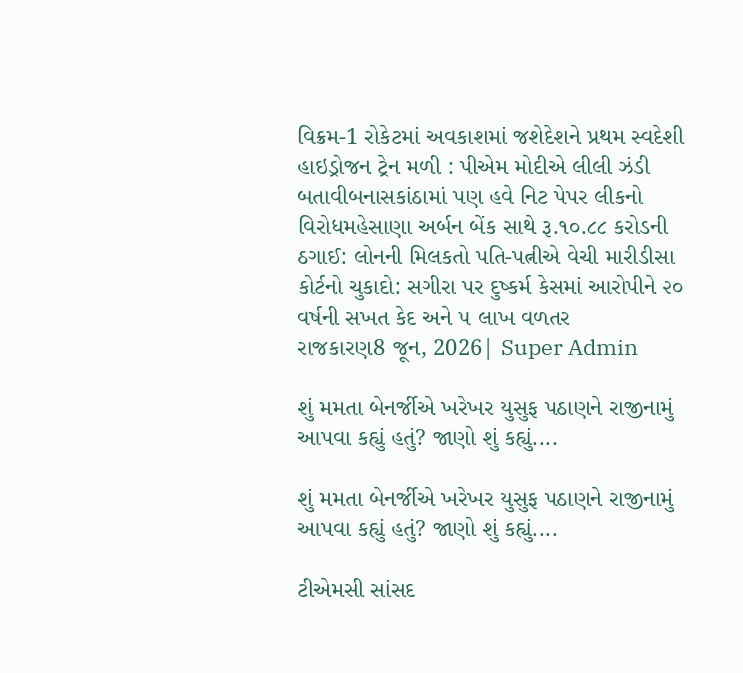વિક્રમ-1 રોકેટમાં અવકાશમાં જશેદેશને પ્રથમ સ્વદેશી હાઇડ્રોજન ટ્રેન મળી : પીએમ મોદીએ લીલી ઝંડી બતાવીબનાસકાંઠામાં પણ હવે નિટ પેપર લીકનો વિરોધમહેસાણા અર્બન બેંક સાથે રૂ.૧૦.૮૮ કરોડની ઠગાઈ: લોનની મિલકતો પતિ-પત્નીએ વેચી મારીડીસા કોર્ટનો ચુકાદો: સગીરા પર દુષ્કર્મ કેસમાં આરોપીને ૨૦ વર્ષની સખત કેદ અને ૫ લાખ વળતર
રાજકારણ8 જૂન, 2026| Super Admin

શું મમતા બેનર્જીએ ખરેખર યુસુફ પઠાણને રાજીનામું આપવા કહ્યું હતું? જાણો શું કહ્યું....

શું મમતા બેનર્જીએ ખરેખર યુસુફ પઠાણને રાજીનામું આપવા કહ્યું હતું? જાણો શું કહ્યું....

ટીએમસી સાંસદ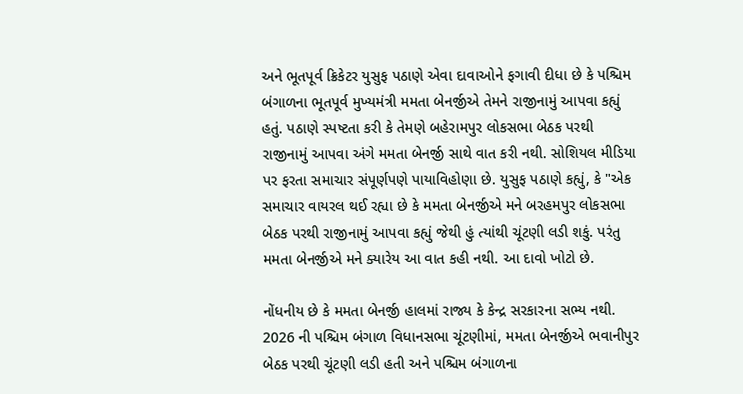અને ભૂતપૂર્વ ક્રિકેટર યુસુફ પઠાણે એવા દાવાઓને ફગાવી દીધા છે કે પશ્ચિમ બંગાળના ભૂતપૂર્વ મુખ્યમંત્રી મમતા બેનર્જીએ તેમને રાજીનામું આપવા કહ્યું હતું. પઠાણે સ્પષ્ટતા કરી કે તેમણે બહેરામપુર લોકસભા બેઠક પરથી રાજીનામું આપવા અંગે મમતા બેનર્જી સાથે વાત કરી નથી. સોશિયલ મીડિયા પર ફરતા સમાચાર સંપૂર્ણપણે પાયાવિહોણા છે. યુસુફ પઠાણે કહ્યું, કે "એક સમાચાર વાયરલ થઈ રહ્યા છે કે મમતા બેનર્જીએ મને બરહમપુર લોકસભા બેઠક પરથી રાજીનામું આપવા કહ્યું જેથી હું ત્યાંથી ચૂંટણી લડી શકું. પરંતુ મમતા બેનર્જીએ મને ક્યારેય આ વાત કહી નથી. આ દાવો ખોટો છે.

નોંધનીય છે કે મમતા બેનર્જી હાલમાં રાજ્ય કે કેન્દ્ર સરકારના સભ્ય નથી. 2026 ની પશ્ચિમ બંગાળ વિધાનસભા ચૂંટણીમાં, મમતા બેનર્જીએ ભવાનીપુર બેઠક પરથી ચૂંટણી લડી હતી અને પશ્ચિમ બંગાળના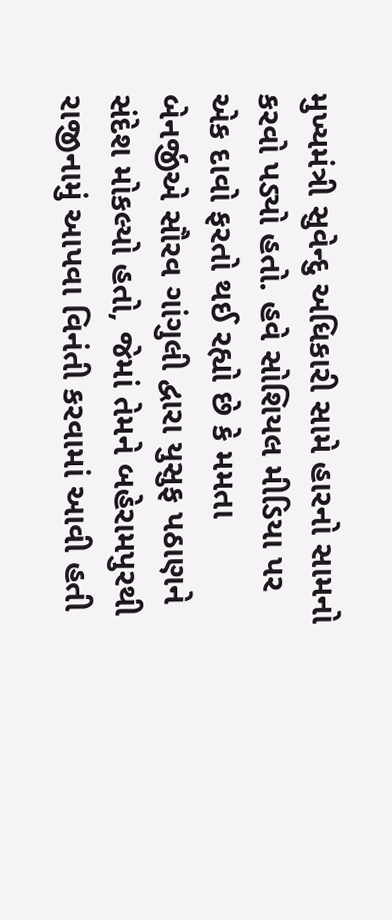મુખ્યમંત્રી સુવેન્દુ અધિકારી સામે હારનો સામનો કરવો પડ્યો હતો. હવે સોશિયલ મીડિયા પર એક દાવો ફરતો થઈ રહ્યો છે કે મમતા બેનર્જીએ સૌરવ ગાંગુલી દ્વારા યુસુફ પઠાણને સંદેશ મોકલ્યો હતો, જેમાં તેમને બહેરામપુરથી રાજીનામું આપવા વિનંતી કરવામાં આવી હતી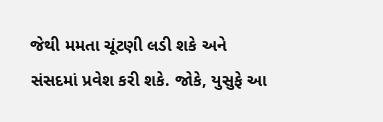જેથી મમતા ચૂંટણી લડી શકે અને સંસદમાં પ્રવેશ કરી શકે. જોકે, યુસુફે આ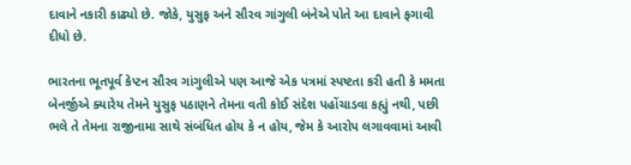દાવાને નકારી કાઢ્યો છે. જોકે, યુસુફ અને સૌરવ ગાંગુલી બંનેએ પોતે આ દાવાને ફગાવી દીધો છે.

ભારતના ભૂતપૂર્વ કેપ્ટન સૌરવ ગાંગુલીએ પણ આજે એક પત્રમાં સ્પષ્ટતા કરી હતી કે મમતા બેનર્જીએ ક્યારેય તેમને યુસુફ પઠાણને તેમના વતી કોઈ સંદેશ પહોંચાડવા કહ્યું નથી, પછી ભલે તે તેમના રાજીનામા સાથે સંબંધિત હોય કે ન હોય, જેમ કે આરોપ લગાવવામાં આવી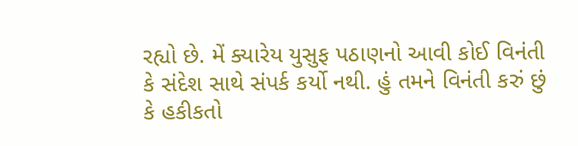રહ્યો છે. મેં ક્યારેય યુસુફ પઠાણનો આવી કોઈ વિનંતી કે સંદેશ સાથે સંપર્ક કર્યો નથી. હું તમને વિનંતી કરું છું કે હકીકતો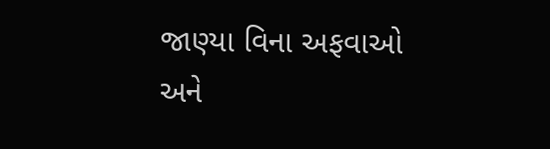જાણ્યા વિના અફવાઓ અને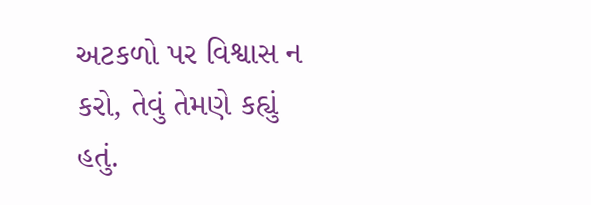અટકળો પર વિશ્વાસ ન કરો, તેવું તેમણે કહ્યું હતું.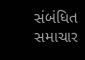સંબંધિત સમાચાર